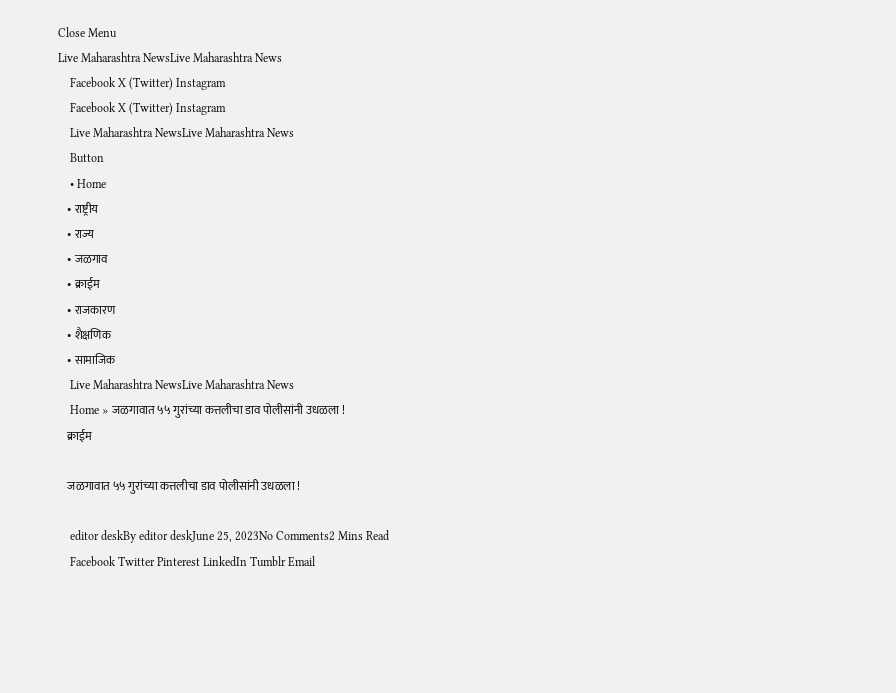Close Menu
Live Maharashtra NewsLive Maharashtra News
    Facebook X (Twitter) Instagram
    Facebook X (Twitter) Instagram
    Live Maharashtra NewsLive Maharashtra News
    Button
    • Home
    • राष्ट्रीय
    • राज्य
    • जळगाव
    • क्राईम
    • राजकारण
    • शैक्षणिक
    • सामाजिक
    Live Maharashtra NewsLive Maharashtra News
    Home » जळगावात ५५ गुरांच्या कत्तलीचा डाव पोलीसांनी उधळला !
    क्राईम

    जळगावात ५५ गुरांच्या कत्तलीचा डाव पोलीसांनी उधळला !

    editor deskBy editor deskJune 25, 2023No Comments2 Mins Read
    Facebook Twitter Pinterest LinkedIn Tumblr Email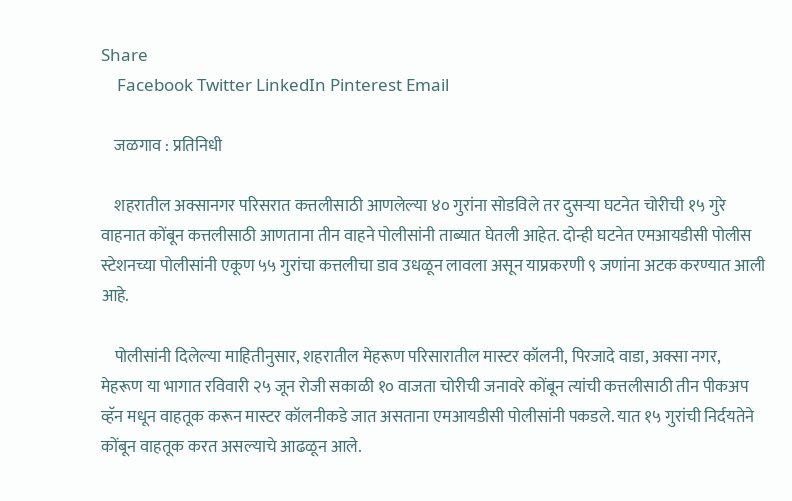Share
    Facebook Twitter LinkedIn Pinterest Email

    जळगाव : प्रतिनिधी

    शहरातील अक्सानगर परिसरात कत्तलीसाठी आणलेल्या ४० गुरांना सोडविले तर दुसऱ्या घटनेत चोरीची १५ गुरे वाहनात कोंबून कत्तलीसाठी आणताना तीन वाहने पोलीसांनी ताब्यात घेतली आहेत. दोन्ही घटनेत एमआयडीसी पोलीस स्टेशनच्या पोलीसांनी एकूण ५५ गुरांचा कत्तलीचा डाव उधळून लावला असून याप्रकरणी ९ जणांना अटक करण्यात आली आहे.

    पोलीसांनी दिलेल्या माहितीनुसार, शहरातील मेहरूण परिसारातील मास्टर कॉलनी, पिरजादे वाडा, अक्सा नगर, मेहरूण या भागात रविवारी २५ जून रोजी सकाळी १० वाजता चोरीची जनावरे कोंबून त्यांची कत्तलीसाठी तीन पीकअप व्हॅन मधून वाहतूक करून मास्टर कॉलनीकडे जात असताना एमआयडीसी पोलीसांनी पकडले. यात १५ गुरांची निर्दयतेने कोंबून वाहतूक करत असल्याचे आढळून आले.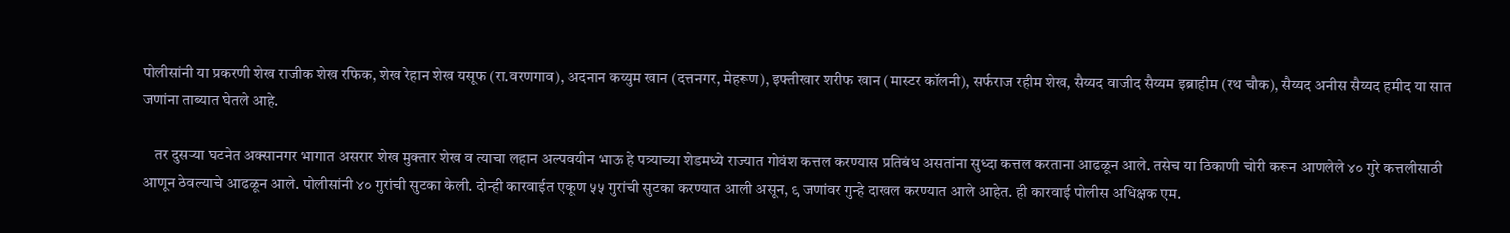पोलीसांनी या प्रकरणी शेख राजीक शेख रफिक, शेख रेहान शेख यसूफ (रा.वरणगाव), अदनान कय्युम खान (दत्तनगर, मेहरूण), इफ्तीखार शरीफ खान (मास्टर कॉलनी), सर्फराज रहीम शेख, सैय्यद वाजीद सैय्यम इब्राहीम (रथ चौक), सैय्यद अनीस सैय्यद हमीद या सात जणांना ताब्यात घेतले आहे.

    तर दुसऱ्या घटनेत अक्सानगर भागात असरार शेख मुक्तार शेख व त्याचा लहान अल्पवयीन भाऊ हे पत्र्याच्या शेडमध्ये राज्यात गोवंश कत्तल करण्यास प्रतिबंध असतांना सुध्दा कत्तल करताना आढळून आले. तसेच या ठिकाणी चोरी करून आणलेले ४० गुरे कत्तलीसाठी आणून ठेवल्याचे आढळून आले. पोलीसांनी ४० गुरांची सुटका केली. दोन्ही कारवाईत एकूण ५५ गुरांची सुटका करण्यात आली असून, ९ जणांवर गुन्हे दाखल करण्यात आले आहेत. ही कारवाई पोलीस अधिक्षक एम.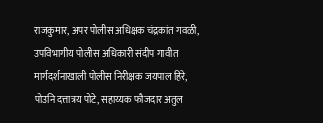राजकुमार, अपर पोलीस अधिक्षक चंद्रकांत गवळी, उपविभागीय पोलीस अधिकारी संदीप गावीत मार्गदर्शनाखाली पोलीस निरीक्षक जयपाल हिरे, पोउनि दत्तात्रय पोटे, सहाय्यक फौजदार अतुल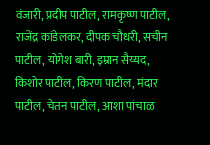वंजारी, प्रदीप पाटील, रामकृष्ण पाटील, राजेंद्र कांडेलकर, दीपक चौधरी, सचीन पाटील, योगेश बारी, इम्रान सैय्यद, किशोर पाटील, किरण पाटील, मंदार पाटील, चेतन पाटील, आशा पांचाळ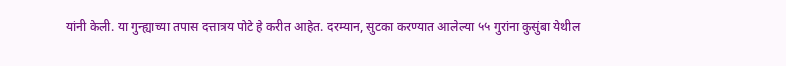यांनी केली. या गुन्ह्याच्या तपास दत्तात्रय पोटे हे करीत आहेत. दरम्यान, सुटका करण्यात आलेल्या ५५ गुरांना कुसुंबा येथील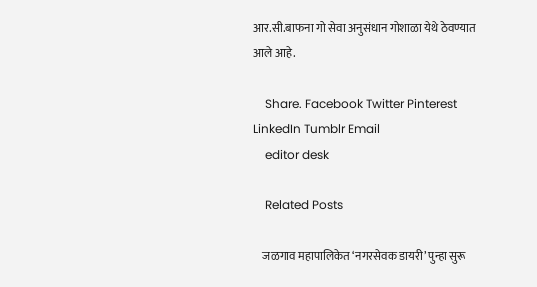आर.सी.बाफना गो सेवा अनुसंधान गोशाळा येथे ठेवण्यात आले आहे.

    Share. Facebook Twitter Pinterest LinkedIn Tumblr Email
    editor desk

    Related Posts

    जळगाव महापालिकेत ‘नगरसेवक डायरी’ पुन्हा सुरू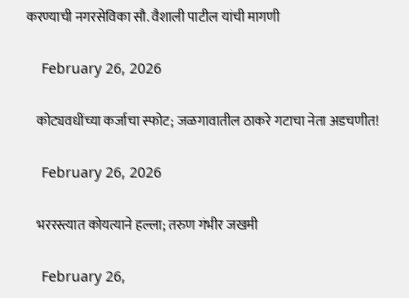करण्याची नगरसेविका सौ. वैशाली पाटील यांची मागणी

    February 26, 2026

    कोट्यवधींच्या कर्जाचा स्फोट; जळगावातील ठाकरे गटाचा नेता अडचणीत!

    February 26, 2026

    भररस्त्यात कोयत्याने हल्ला; तरुण गंभीर जखमी

    February 26,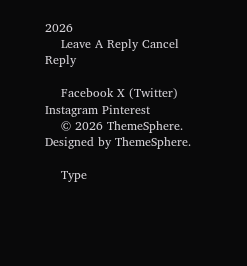2026
    Leave A Reply Cancel Reply

    Facebook X (Twitter) Instagram Pinterest
    © 2026 ThemeSphere. Designed by ThemeSphere.

    Type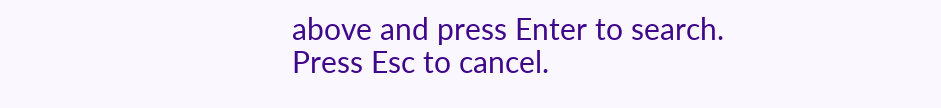above and press Enter to search. Press Esc to cancel.